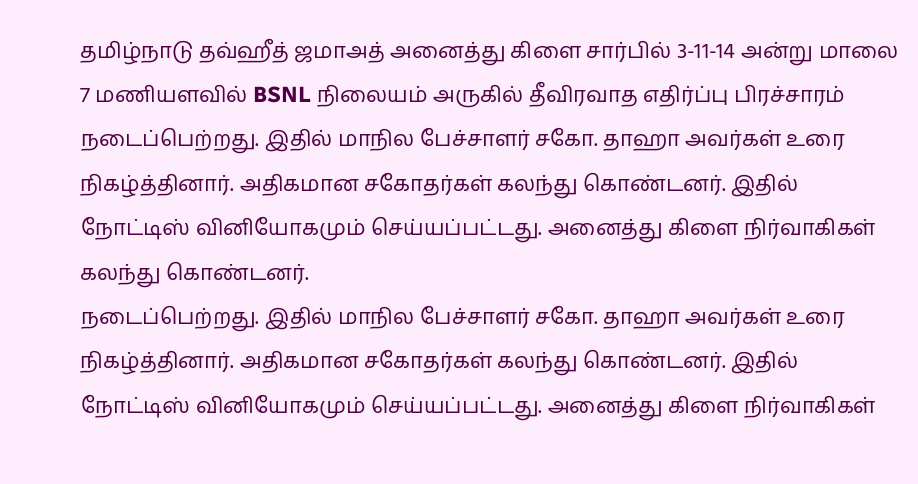தமிழ்நாடு தவ்ஹீத் ஜமாஅத் அனைத்து கிளை சார்பில் 3-11-14 அன்று மாலை 7 மணியளவில் BSNL நிலையம் அருகில் தீவிரவாத எதிர்ப்பு பிரச்சாரம்
நடைப்பெற்றது. இதில் மாநில பேச்சாளர் சகோ. தாஹா அவர்கள் உரை நிகழ்த்தினார். அதிகமான சகோதர்கள் கலந்து கொண்டனர். இதில் நோட்டிஸ் வினியோகமும் செய்யப்பட்டது. அனைத்து கிளை நிர்வாகிகள் கலந்து கொண்டனர்.
நடைப்பெற்றது. இதில் மாநில பேச்சாளர் சகோ. தாஹா அவர்கள் உரை நிகழ்த்தினார். அதிகமான சகோதர்கள் கலந்து கொண்டனர். இதில் நோட்டிஸ் வினியோகமும் செய்யப்பட்டது. அனைத்து கிளை நிர்வாகிகள்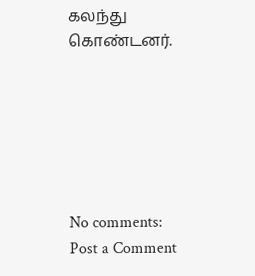கலந்து கொண்டனர்.






No comments:
Post a Comment